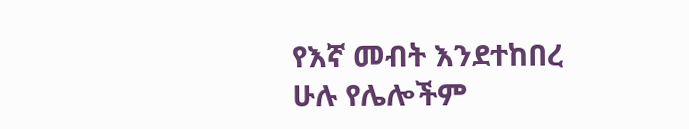የእኛ መብት እንደተከበረ ሁሉ የሌሎችም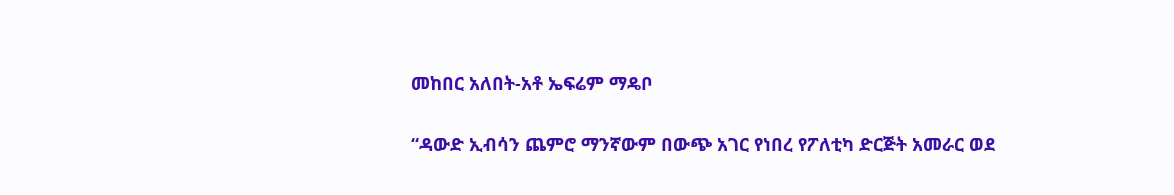መከበር አለበት-አቶ ኤፍሬም ማዴቦ

“ዳውድ ኢብሳን ጨምሮ ማንኛውም በውጭ አገር የነበረ የፖለቲካ ድርጅት አመራር ወደ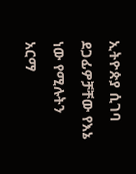ኢትዮጵያ ሲገባ ደጋፊዎቻቸው የእኔ ነው የሚሉትን አርማ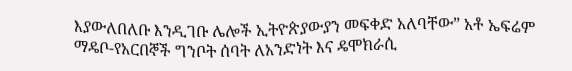እያውለበለቡ እንዲገቡ ሌሎች ኢትዮጵያውያን መፍቀድ አለባቸው” አቶ ኤፍሬም ማዴቦ-የአርበኞች ግንቦት ሰባት ለአንድነት እና ዴሞክራሲ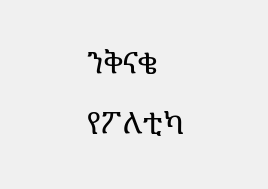ንቅናቄ የፖለቲካ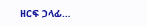ዘርፍ ኃላፊ…